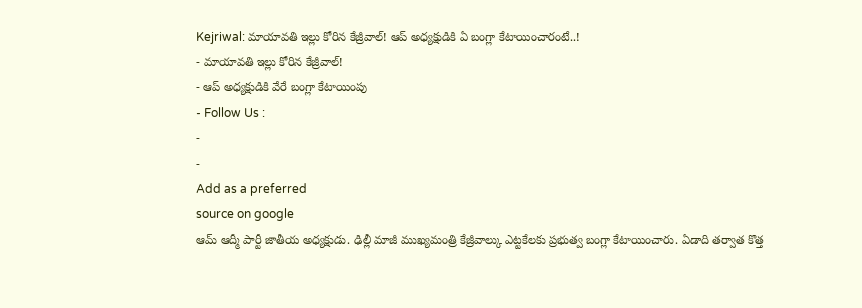Kejriwal: మాయావతి ఇల్లు కోరిన కేజ్రీవాల్! ఆప్ అధ్యక్షుడికి ఏ బంగ్లా కేటాయించారంటే..!
- మాయావతి ఇల్లు కోరిన కేజ్రీవాల్!
- ఆప్ అధ్యక్షుడికి వేరే బంగ్లా కేటాయింపు
- Follow Us :
-
-
Add as a preferred
source on google
ఆమ్ ఆద్మీ పార్టీ జాతీయ అధ్యక్షుడు. ఢిల్లీ మాజీ ముఖ్యమంత్రి కేజ్రీవాల్కు ఎట్టకేలకు ప్రభుత్వ బంగ్లా కేటాయించారు. ఏడాది తర్వాత కొత్త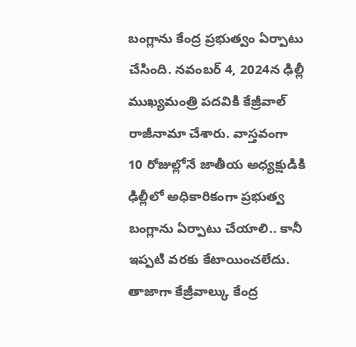బంగ్లాను కేంద్ర ప్రభుత్వం ఏర్పాటు చేసింది. నవంబర్ 4, 2024న ఢిల్లీ ముఖ్యమంత్రి పదవికి కేజ్రీవాల్ రాజీనామా చేశారు. వాస్తవంగా 10 రోజుల్లోనే జాతీయ అధ్యక్షుడికి ఢిల్లీలో అధికారికంగా ప్రభుత్వ బంగ్లాను ఏర్పాటు చేయాలి.. కానీ ఇప్పటి వరకు కేటాయించలేదు. తాజాగా కేజ్రీవాల్కు కేంద్ర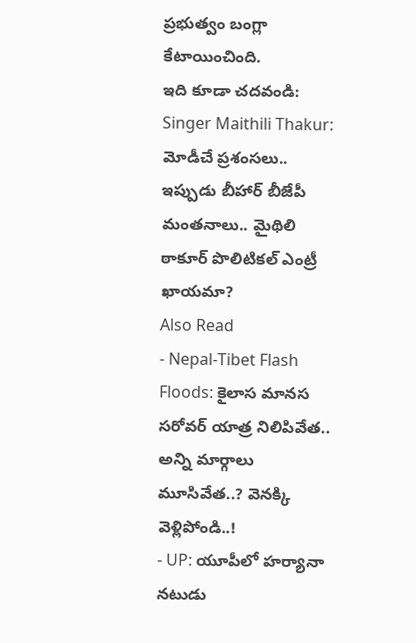ప్రభుత్వం బంగ్లా కేటాయించింది.
ఇది కూడా చదవండి: Singer Maithili Thakur: మోడీచే ప్రశంసలు.. ఇప్పుడు బీహార్ బీజేపీ మంతనాలు.. మైథిలి ఠాకూర్ పొలిటికల్ ఎంట్రీ ఖాయమా?
Also Read
- Nepal-Tibet Flash Floods: కైలాస మానస సరోవర్ యాత్ర నిలిపివేత.. అన్ని మార్గాలు మూసివేత..? వెనక్కి వెళ్లిపోండి..!
- UP: యూపీలో హర్యానా నటుడు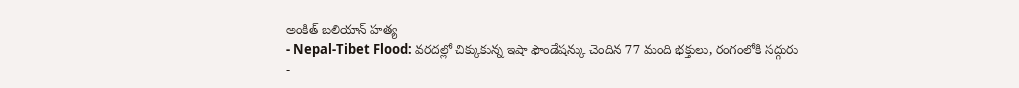అంకిత్ బలియాన్ హత్య
- Nepal-Tibet Flood: వరదల్లో చిక్కుకున్న ఇషా ఫౌండేషన్కు చెందిన 77 మంది భక్తులు, రంగంలోకి సద్గురు
-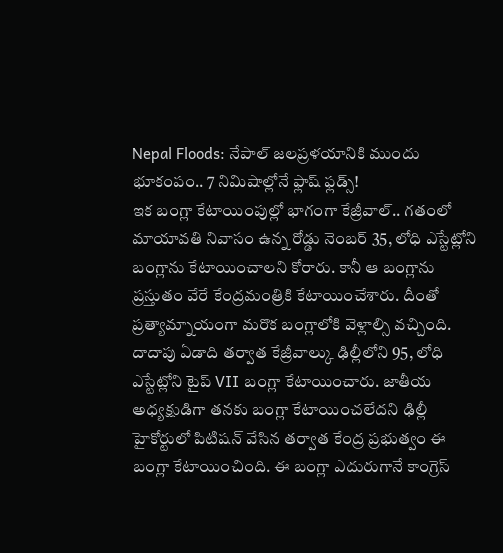Nepal Floods: నేపాల్ జలప్రళయానికి ముందు భూకంపం.. 7 నిమిషాల్లోనే ఫ్లాష్ ఫ్లడ్స్!
ఇక బంగ్లా కేటాయింపుల్లో భాగంగా కేజ్రీవాల్.. గతంలో మాయావతి నివాసం ఉన్న రోడ్డు నెంబర్ 35, లోధి ఎస్టేట్లోని బంగ్లాను కేటాయించాలని కోరారు. కానీ ఆ బంగ్లాను ప్రస్తుతం వేరే కేంద్రమంత్రికి కేటాయించేశారు. దీంతో ప్రత్యామ్నాయంగా మరొక బంగ్లాలోకి వెళ్లాల్సి వచ్చింది.
దాదాపు ఏడాది తర్వాత కేజ్రీవాల్కు ఢిల్లీలోని 95, లోధి ఎస్టేట్లోని టైప్ VII బంగ్లా కేటాయించారు. జాతీయ అధ్యక్షుడిగా తనకు బంగ్లా కేటాయించలేదని ఢిల్లీ హైకోర్టులో పిటిషన్ వేసిన తర్వాత కేంద్ర ప్రభుత్వం ఈ బంగ్లా కేటాయించింది. ఈ బంగ్లా ఎదురుగానే కాంగ్రెస్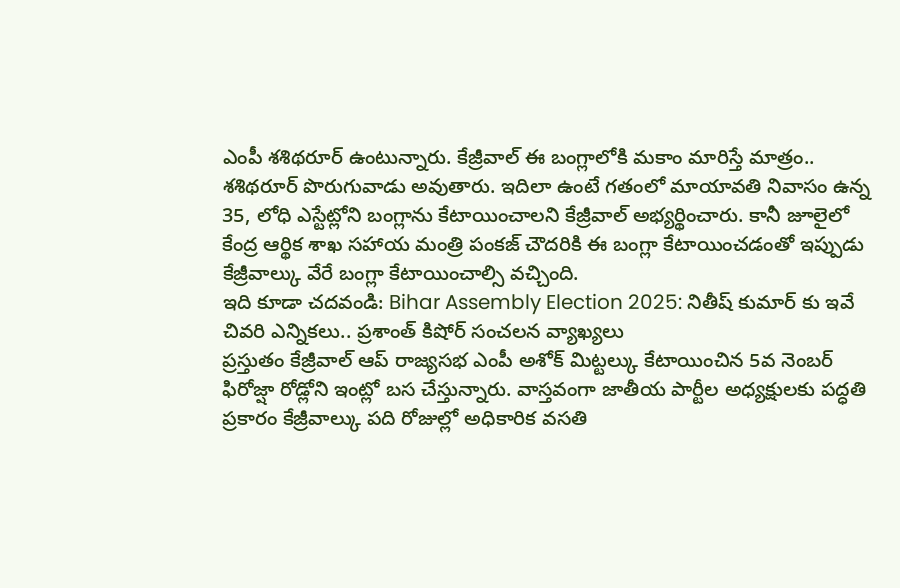ఎంపీ శశిథరూర్ ఉంటున్నారు. కేజ్రీవాల్ ఈ బంగ్లాలోకి మకాం మారిస్తే మాత్రం.. శశిథరూర్ పొరుగువాడు అవుతారు. ఇదిలా ఉంటే గతంలో మాయావతి నివాసం ఉన్న 35, లోధి ఎస్టేట్లోని బంగ్లాను కేటాయించాలని కేజ్రీవాల్ అభ్యర్థించారు. కానీ జూలైలో కేంద్ర ఆర్థిక శాఖ సహాయ మంత్రి పంకజ్ చౌదరికి ఈ బంగ్లా కేటాయించడంతో ఇప్పుడు కేజ్రీవాల్కు వేరే బంగ్లా కేటాయించాల్సి వచ్చింది.
ఇది కూడా చదవండి: Bihar Assembly Election 2025: నితీష్ కుమార్ కు ఇవే చివరి ఎన్నికలు.. ప్రశాంత్ కిషోర్ సంచలన వ్యాఖ్యలు
ప్రస్తుతం కేజ్రీవాల్ ఆప్ రాజ్యసభ ఎంపీ అశోక్ మిట్టల్కు కేటాయించిన 5వ నెంబర్ ఫిరోజ్షా రోడ్లోని ఇంట్లో బస చేస్తున్నారు. వాస్తవంగా జాతీయ పార్టీల అధ్యక్షులకు పద్ధతి ప్రకారం కేజ్రీవాల్కు పది రోజుల్లో అధికారిక వసతి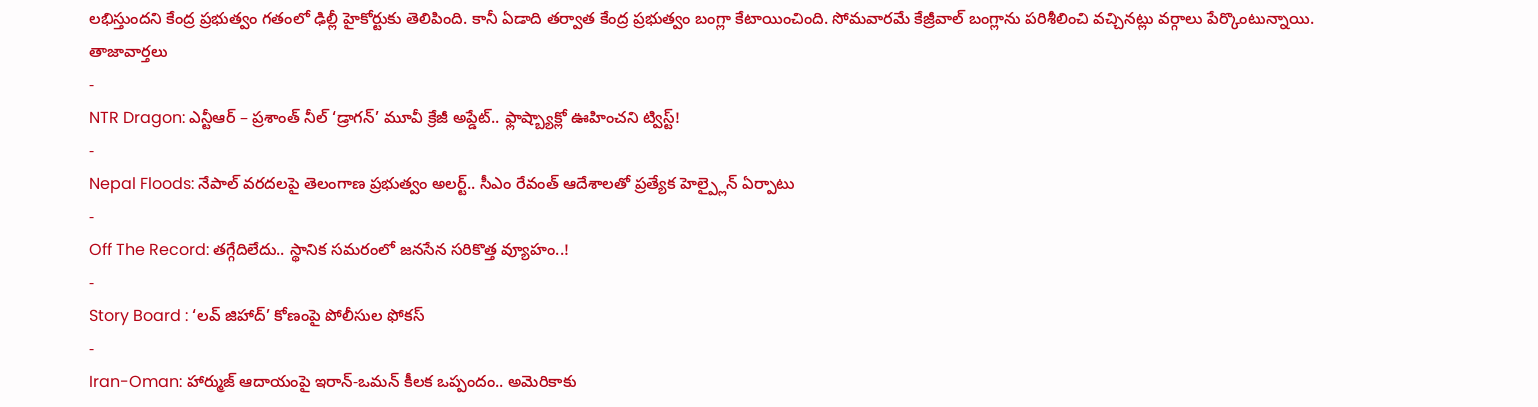లభిస్తుందని కేంద్ర ప్రభుత్వం గతంలో ఢిల్లీ హైకోర్టుకు తెలిపింది. కానీ ఏడాది తర్వాత కేంద్ర ప్రభుత్వం బంగ్లా కేటాయించింది. సోమవారమే కేజ్రీవాల్ బంగ్లాను పరిశీలించి వచ్చినట్లు వర్గాలు పేర్కొంటున్నాయి.
తాజావార్తలు
-
NTR Dragon: ఎన్టీఆర్ – ప్రశాంత్ నీల్ ‘డ్రాగన్’ మూవీ క్రేజీ అప్డేట్.. ఫ్లాష్బ్యాక్లో ఊహించని ట్విస్ట్!
-
Nepal Floods: నేపాల్ వరదలపై తెలంగాణ ప్రభుత్వం అలర్ట్.. సీఎం రేవంత్ ఆదేశాలతో ప్రత్యేక హెల్ప్లైన్ ఏర్పాటు
-
Off The Record: తగ్గేదిలేదు.. స్థానిక సమరంలో జనసేన సరికొత్త వ్యూహం..!
-
Story Board : ‘లవ్ జిహాద్’ కోణంపై పోలీసుల ఫోకస్
-
Iran-Oman: హార్ముజ్ ఆదాయంపై ఇరాన్-ఒమన్ కీలక ఒప్పందం.. అమెరికాకు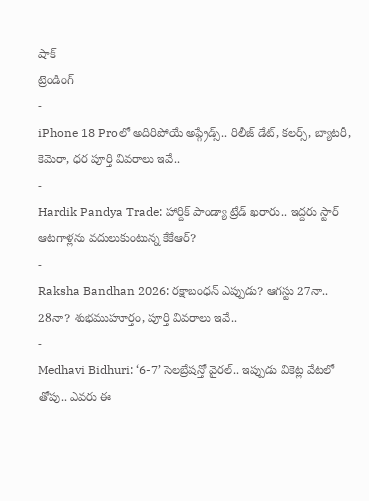షాక్
ట్రెండింగ్
-
iPhone 18 Proలో అదిరిపోయే అప్గ్రేడ్స్.. రిలీజ్ డేట్, కలర్స్, బ్యాటరీ, కెమెరా, ధర పూర్తి వివరాలు ఇవే..
-
Hardik Pandya Trade: హార్దిక్ పాండ్యా ట్రేడ్ ఖరారు.. ఇద్దరు స్టార్ ఆటగాళ్లను వదులుకుంటున్న కేకేఆర్?
-
Raksha Bandhan 2026: రక్షాబంధన్ ఎప్పుడు? ఆగస్టు 27నా.. 28నా? శుభముహూర్తం, పూర్తి వివరాలు ఇవే..
-
Medhavi Bidhuri: ‘6-7’ సెలబ్రేషన్తో వైరల్.. ఇప్పుడు వికెట్ల వేటలో తోపు.. ఎవరు ఈ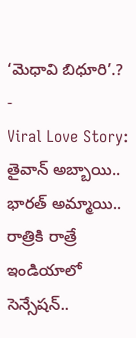‘మెధావి బిధూరి’.?
-
Viral Love Story: తైవాన్ అబ్బాయి.. భారత్ అమ్మాయి.. రాత్రికి రాత్రే ఇండియాలో సెన్సేషన్..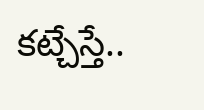కట్చేస్తే..